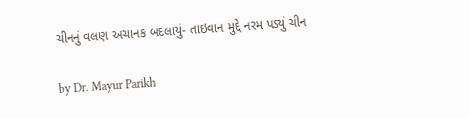ચીનનું વલણ અચાનક બદલાયું- તાઇવાન મુદ્દે નરમ પડ્યું ચીન

by Dr. Mayur Parikh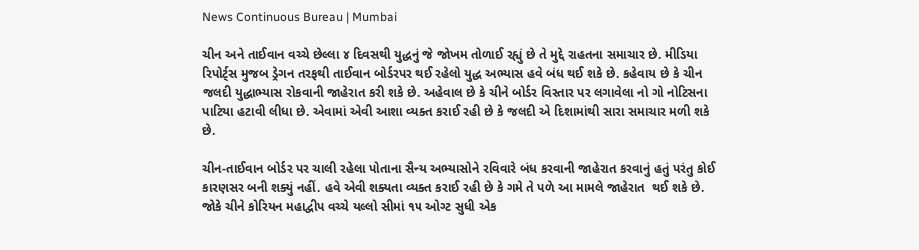News Continuous Bureau | Mumbai

ચીન અને તાઈવાન વચ્ચે છેલ્લા ૪ દિવસથી યુદ્ધનું જે જોખમ તોળાઈ રહ્યું છે તે મુદ્દે રાહતના સમાચાર છે. મીડિયા રિપોર્ટ્‌સ મુજબ ડ્રેગન તરફથી તાઈવાન બોર્ડરપર થઈ રહેલો યુદ્ધ અભ્યાસ હવે બંધ થઈ શકે છે. કહેવાય છે કે ચીન જલદી યુદ્ધાભ્યાસ રોકવાની જાહેરાત કરી શકે છે. અહેવાલ છે કે ચીને બોર્ડર વિસ્તાર પર લગાવેલા નો ગો નોટિસના પાટિયા હટાવી લીધા છે. એવામાં એવી આશા વ્યક્ત કરાઈ રહી છે કે જલદી એ દિશામાંથી સારા સમાચાર મળી શકે છે.

ચીન-તાઈવાન બોર્ડર પર ચાલી રહેલા પોતાના સૈન્ય અભ્યાસોને રવિવારે બંધ કરવાની જાહેરાત કરવાનું હતું પરંતુ કોઈ કારણસર બની શક્યું નહીં. હવે એવી શક્યતા વ્યક્ત કરાઈ રહી છે કે ગમે તે પળે આ મામલે જાહેરાત  થઈ શકે છે. જોકે ચીને કોરિયન મહાદ્વીપ વચ્ચે યલ્લો સીમાં ૧૫ ઓગ્ટ સુધી એક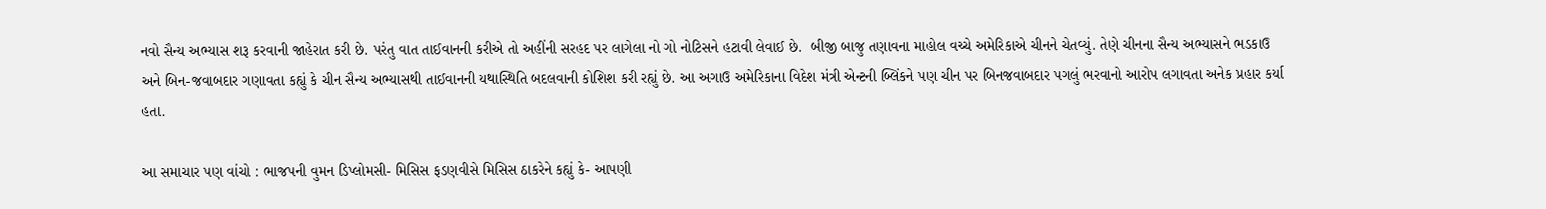નવો સૈન્ય અભ્યાસ શરૂ કરવાની જાહેરાત કરી છે. પરંતુ વાત તાઈવાનની કરીએ તો અહીંની સરહદ પર લાગેલા નો ગો નોટિસને હટાવી લેવાઈ છે.  બીજી બાજુ તણાવના માહોલ વચ્ચે અમેરિકાએ ચીનને ચેતવ્યું. તેણે ચીનના સૈન્ય અભ્યાસને ભડકાઉ અને બિન-જવાબદાર ગણાવતા કહ્યું કે ચીન સૈન્ય અભ્યાસથી તાઈવાનની યથાસ્થિતિ બદલવાની કોશિશ કરી રહ્યું છે. આ અગાઉ અમેરિકાના વિદેશ મંત્રી એન્ટની બ્લિંકને પણ ચીન પર બિનજવાબદાર પગલું ભરવાનો આરોપ લગાવતા અનેક પ્રહાર કર્યા હતા.

આ સમાચાર પણ વાંચો : ભાજપની વુમન ડિપ્લોમસી- મિસિસ ફડણવીસે મિસિસ ઠાકરેને કહ્યું કે- આપણી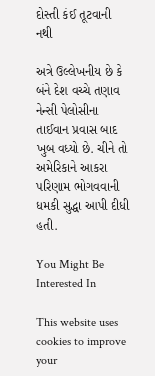દોસ્તી કંઈ તૂટવાની નથી

અત્રે ઉલ્લેખનીય છે કે બંને દેશ વચ્ચે તણાવ નેન્સી પેલોસીના તાઈવાન પ્રવાસ બાદ ખુબ વધ્યો છે. ચીને તો અમેરિકાને આકરા પરિણામ ભોગવવાની ધમકી સુદ્ધા આપી દીધી હતી.

You Might Be Interested In

This website uses cookies to improve your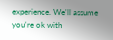experience. We'll assume you're ok with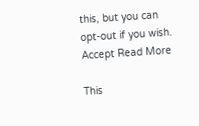this, but you can opt-out if you wish. Accept Read More

This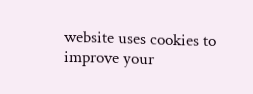website uses cookies to improve your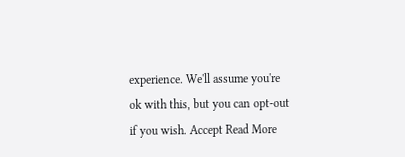experience. We'll assume you're ok with this, but you can opt-out if you wish. Accept Read More